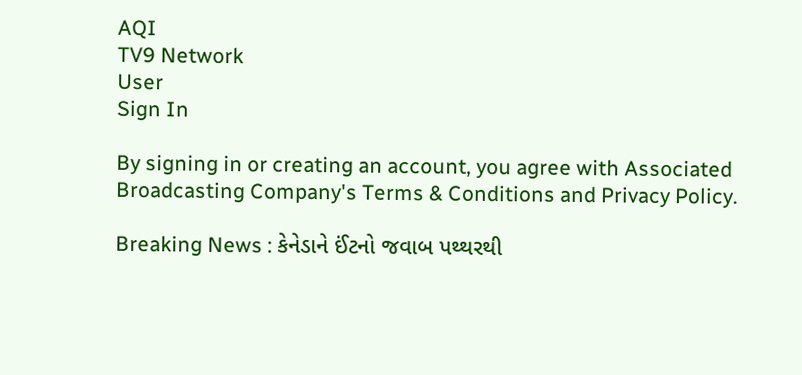AQI
TV9 Network
User
Sign In

By signing in or creating an account, you agree with Associated Broadcasting Company's Terms & Conditions and Privacy Policy.

Breaking News : કેનેડાને ઈંટનો જવાબ પથ્થરથી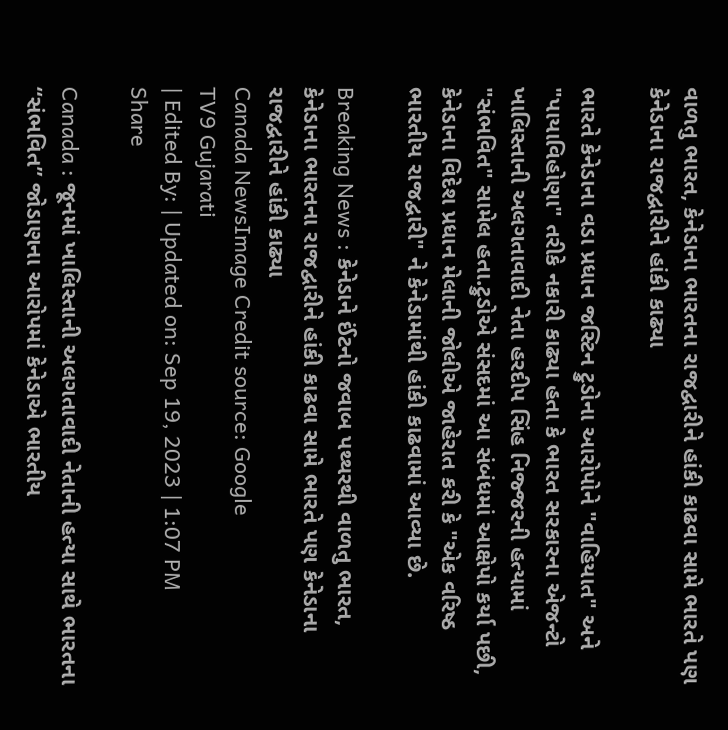વાળતુ ભારત, કેનેડાના ભારતના રાજદ્વારીને હાંકી કાઢવા સામે ભારતે પણ કેનેડાના રાજદ્વારીને હાંકી કાઢ્યા

ભારતે કેનેડાના વડા પ્રધાન જસ્ટિન ટ્રુડોના આરોપોને "વાહિયાત" અને "પાયાવિહોણા" તરીકે નકારી કાઢ્યા હતા કે ભારત સરકારના એજન્ટો ખાલિસ્તાની અલગતાવાદી નેતા હરદીપ સિંહ નિજ્જરની હત્યામાં "સંભવિત" સામેલ હતા.ટ્રુડોએ સંસદમાં આ સંબંધમાં આક્ષેપો કર્યા પછી, કેનેડાના વિદેશ પ્રધાન મેલાની જોલીએ જાહેરાત કરી કે "એક વરિષ્ઠ ભારતીય રાજદ્વારી" ને કેનેડામાંથી હાંકી કાઢવામાં આવ્યા છે.

Breaking News : કેનેડાને ઈંટનો જવાબ પથ્થરથી વાળતુ ભારત, કેનેડાના ભારતના રાજદ્વારીને હાંકી કાઢવા સામે ભારતે પણ કેનેડાના રાજદ્વારીને હાંકી કાઢ્યા
Canada NewsImage Credit source: Google
TV9 Gujarati
| Edited By: | Updated on: Sep 19, 2023 | 1:07 PM
Share

Canada : જૂનમાં ખાલિસ્તાની અલગતાવાદી નેતાની હત્યા સાથે ભારતના “સંભવિત” જોડાણના આરોપમાં કેનેડાએ ભારતીય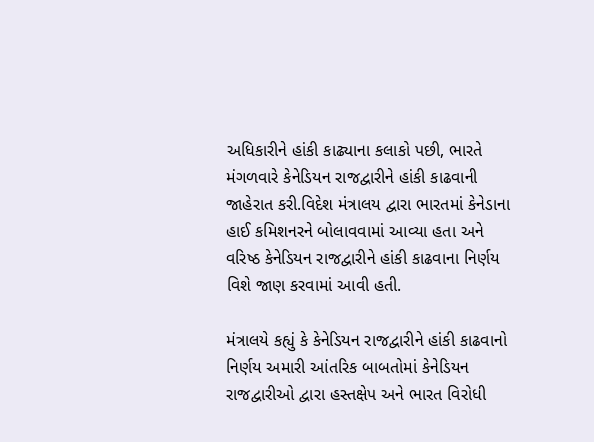અધિકારીને હાંકી કાઢ્યાના કલાકો પછી, ભારતે મંગળવારે કેનેડિયન રાજદ્વારીને હાંકી કાઢવાની જાહેરાત કરી.વિદેશ મંત્રાલય દ્વારા ભારતમાં કેનેડાના હાઈ કમિશનરને બોલાવવામાં આવ્યા હતા અને વરિષ્ઠ કેનેડિયન રાજદ્વારીને હાંકી કાઢવાના નિર્ણય વિશે જાણ કરવામાં આવી હતી.

મંત્રાલયે કહ્યું કે કેનેડિયન રાજદ્વારીને હાંકી કાઢવાનો નિર્ણય અમારી આંતરિક બાબતોમાં કેનેડિયન રાજદ્વારીઓ દ્વારા હસ્તક્ષેપ અને ભારત વિરોધી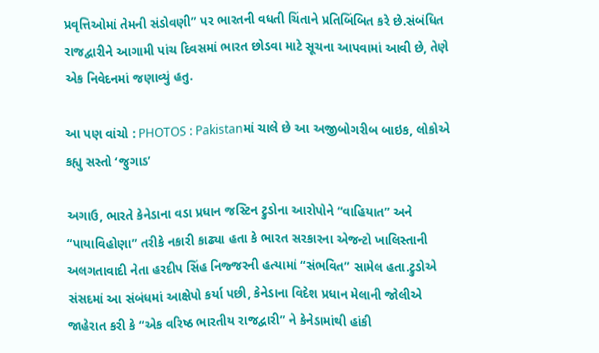પ્રવૃત્તિઓમાં તેમની સંડોવણી” પર ભારતની વધતી ચિંતાને પ્રતિબિંબિત કરે છે.સંબંધિત રાજદ્વારીને આગામી પાંચ દિવસમાં ભારત છોડવા માટે સૂચના આપવામાં આવી છે, તેણે એક નિવેદનમાં જણાવ્યું હતુ.

આ પણ વાંચો : PHOTOS : Pakistanમાં ચાલે છે આ અજીબોગરીબ બાઇક, લોકોએ કહ્યુ સસ્તો ‘જુગાડ’

અગાઉ, ભારતે કેનેડાના વડા પ્રધાન જસ્ટિન ટ્રુડોના આરોપોને “વાહિયાત” અને “પાયાવિહોણા” તરીકે નકારી કાઢ્યા હતા કે ભારત સરકારના એજન્ટો ખાલિસ્તાની અલગતાવાદી નેતા હરદીપ સિંહ નિજ્જરની હત્યામાં “સંભવિત” સામેલ હતા.ટ્રુડોએ સંસદમાં આ સંબંધમાં આક્ષેપો કર્યા પછી, કેનેડાના વિદેશ પ્રધાન મેલાની જોલીએ જાહેરાત કરી કે “એક વરિષ્ઠ ભારતીય રાજદ્વારી” ને કેનેડામાંથી હાંકી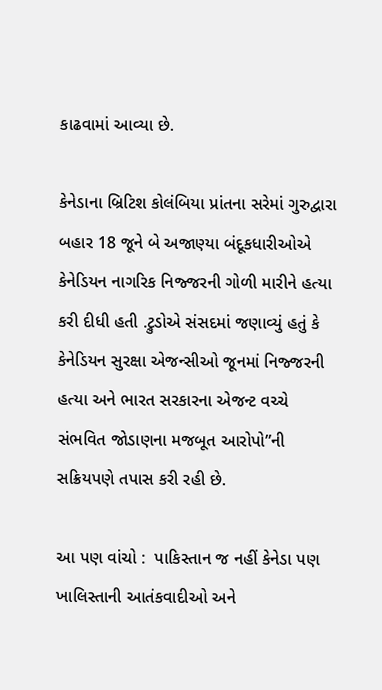કાઢવામાં આવ્યા છે.

કેનેડાના બ્રિટિશ કોલંબિયા પ્રાંતના સરેમાં ગુરુદ્વારા બહાર 18 જૂને બે અજાણ્યા બંદૂકધારીઓએ કેનેડિયન નાગરિક નિજ્જરની ગોળી મારીને હત્યા કરી દીધી હતી .ટ્રુડોએ સંસદમાં જણાવ્યું હતું કે કેનેડિયન સુરક્ષા એજન્સીઓ જૂનમાં નિજ્જરની હત્યા અને ભારત સરકારના એજન્ટ વચ્ચે સંભવિત જોડાણના મજબૂત આરોપો”ની સક્રિયપણે તપાસ કરી રહી છે.

આ પણ વાંચો :  પાકિસ્તાન જ નહીં કેનેડા પણ ખાલિસ્તાની આતંકવાદીઓ અને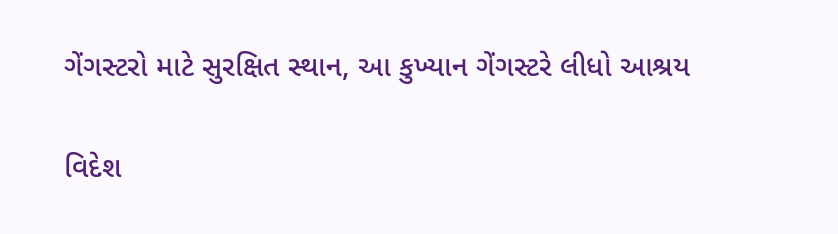ગેંગસ્ટરો માટે સુરક્ષિત સ્થાન, આ કુખ્યાન ગેંગસ્ટરે લીધો આશ્રય

વિદેશ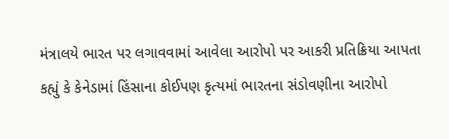મંત્રાલયે ભારત પર લગાવવામાં આવેલા આરોપો પર આકરી પ્રતિક્રિયા આપતા કહ્યું કે કેનેડામાં હિંસાના કોઈપણ કૃત્યમાં ભારતના સંડોવણીના આરોપો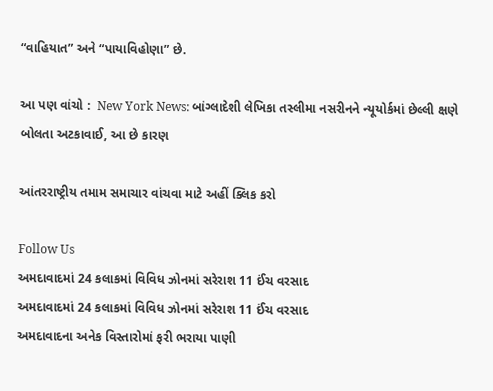“વાહિયાત” અને “પાયાવિહોણા” છે.

આ પણ વાંચો :  New York News: બાંગ્લાદેશી લેખિકા તસ્લીમા નસરીનને ન્યૂયોર્કમાં છેલ્લી ક્ષણે બોલતા અટકાવાઈ, આ છે કારણ

આંતરરાષ્ટ્રીય તમામ સમાચાર વાંચવા માટે અહીં ક્લિક કરો

Follow Us
અમદાવાદમાં 24 કલાકમાં વિવિધ ઝોનમાં સરેરાશ 11 ઈંચ વરસાદ
અમદાવાદમાં 24 કલાકમાં વિવિધ ઝોનમાં સરેરાશ 11 ઈંચ વરસાદ
અમદાવાદના અનેક વિસ્તારોમાં ફરી ભરાયા પાણી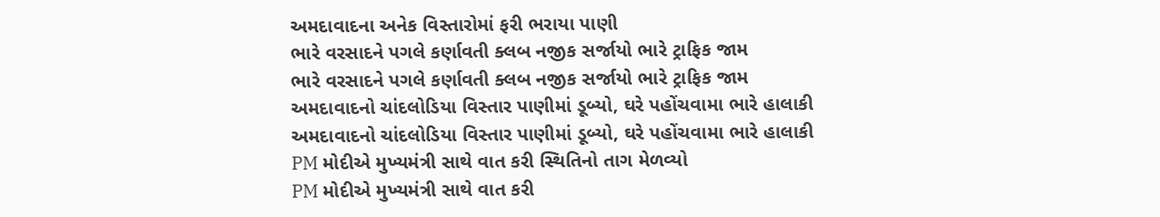અમદાવાદના અનેક વિસ્તારોમાં ફરી ભરાયા પાણી
ભારે વરસાદને પગલે કર્ણાવતી ક્લબ નજીક સર્જાયો ભારે ટ્રાફિક જામ
ભારે વરસાદને પગલે કર્ણાવતી ક્લબ નજીક સર્જાયો ભારે ટ્રાફિક જામ
અમદાવાદનો ચાંદલોડિયા વિસ્તાર પાણીમાં ડૂબ્યો, ઘરે પહોંચવામા ભારે હાલાકી
અમદાવાદનો ચાંદલોડિયા વિસ્તાર પાણીમાં ડૂબ્યો, ઘરે પહોંચવામા ભારે હાલાકી
PM મોદીએ મુખ્યમંત્રી સાથે વાત કરી સ્થિતિનો તાગ મેળવ્યો
PM મોદીએ મુખ્યમંત્રી સાથે વાત કરી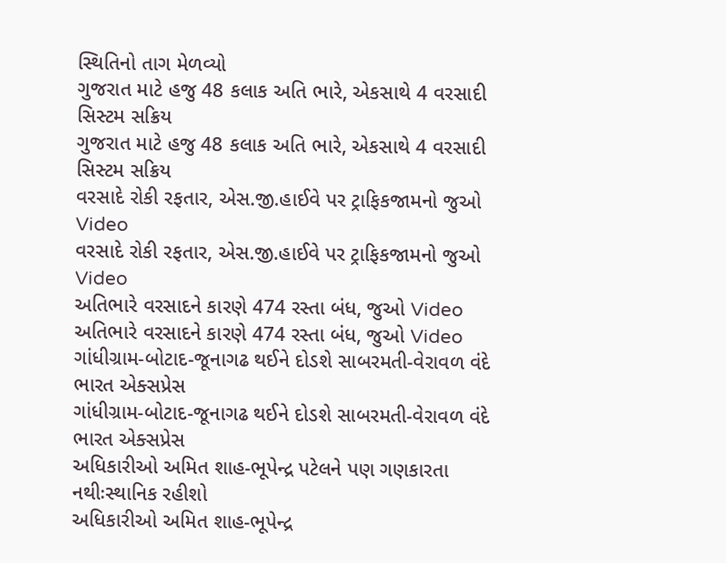સ્થિતિનો તાગ મેળવ્યો
ગુજરાત માટે હજુ 48 કલાક અતિ ભારે, એકસાથે 4 વરસાદી સિસ્ટમ સક્રિય
ગુજરાત માટે હજુ 48 કલાક અતિ ભારે, એકસાથે 4 વરસાદી સિસ્ટમ સક્રિય
વરસાદે રોકી રફતાર, એસ.જી.હાઈવે પર ટ્રાફિકજામનો જુઓ Video
વરસાદે રોકી રફતાર, એસ.જી.હાઈવે પર ટ્રાફિકજામનો જુઓ Video
અતિભારે વરસાદને કારણે 474 રસ્તા બંધ, જુઓ Video
અતિભારે વરસાદને કારણે 474 રસ્તા બંધ, જુઓ Video
ગાંધીગ્રામ-બોટાદ-જૂનાગઢ થઈને દોડશે સાબરમતી-વેરાવળ વંદે ભારત એક્સપ્રેસ
ગાંધીગ્રામ-બોટાદ-જૂનાગઢ થઈને દોડશે સાબરમતી-વેરાવળ વંદે ભારત એક્સપ્રેસ
અધિકારીઓ અમિત શાહ-ભૂપેન્દ્ર પટેલને પણ ગણકારતા નથીઃસ્થાનિક રહીશો
અધિકારીઓ અમિત શાહ-ભૂપેન્દ્ર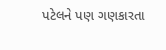પટેલને પણ ગણકારતા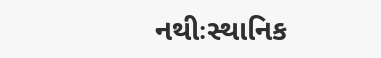નથીઃસ્થાનિક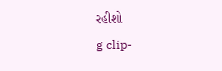રહીશો
g clip-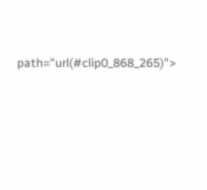path="url(#clip0_868_265)">